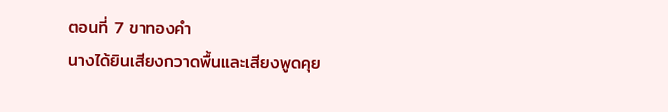ตอนที่ 7 ขาทองคำ
นางได้ยินเสียงกวาดพื้นและเสียงพูดคุย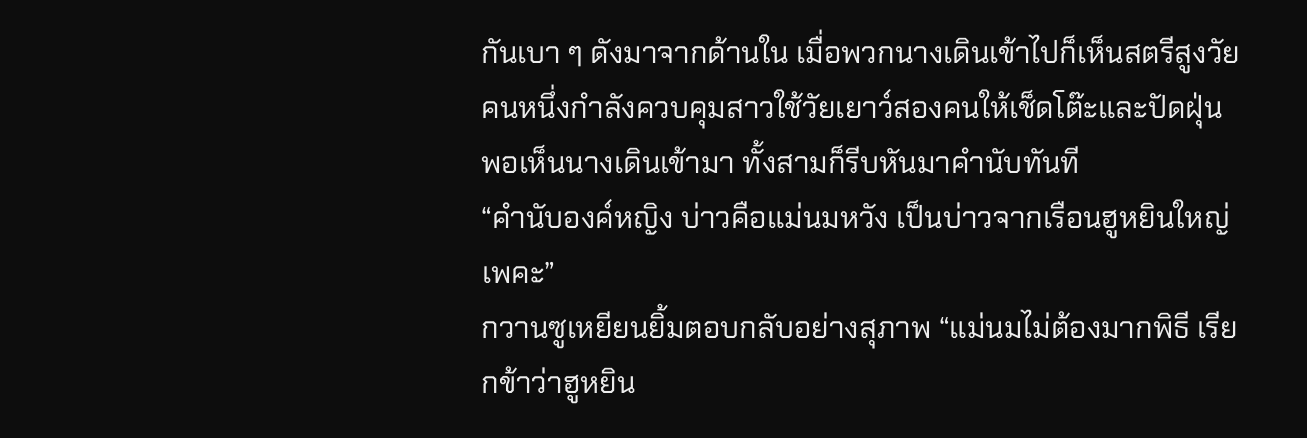กันเบา ๆ ดังมาจากด้านใน เมื่อพวกนางเดินเข้าไปก็เห็นสตรีสูงวัยคนหนึ่งกำลังควบคุมสาวใช้วัยเยาว์สองคนให้เช็ดโต๊ะและปัดฝุ่น พอเห็นนางเดินเข้ามา ทั้งสามก็รีบหันมาคำนับทันที
“คำนับองค์หญิง บ่าวคือแม่นมหวัง เป็นบ่าวจากเรือนฮูหยินใหญ่เพคะ”
กวานซูเหยียนยิ้มตอบกลับอย่างสุภาพ “แม่นมไม่ต้องมากพิธี เรียกข้าว่าฮูหยิน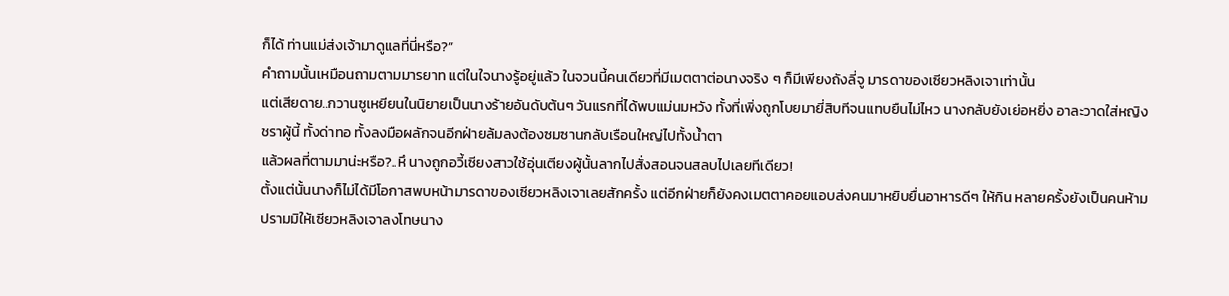ก็ได้ ท่านแม่ส่งเจ้ามาดูแลที่นี่หรือ?”
คำถามนั้นเหมือนถามตามมารยาท แต่ในใจนางรู้อยู่แล้ว ในจวนนี้คนเดียวที่มีเมตตาต่อนางจริง ๆ ก็มีเพียงถังลี่จู มารดาของเซียวหลิงเจาเท่านั้น
แต่เสียดาย..กวานซูเหยียนในนิยายเป็นนางร้ายอันดับต้นๆ วันแรกที่ได้พบแม่นมหวัง ทั้งที่เพิ่งถูกโบยมายี่สิบทีจนแทบยืนไม่ไหว นางกลับยังเย่อหยิ่ง อาละวาดใส่หญิงชราผู้นี้ ทั้งด่าทอ ทั้งลงมือผลักจนอีกฝ่ายล้มลงต้องซมซานกลับเรือนใหญ่ไปทั้งน้ำตา
แล้วผลที่ตามมาน่ะหรือ?..หึ นางถูกอวี้เซียงสาวใช้อุ่นเตียงผู้นั้นลากไปสั่งสอนจนสลบไปเลยทีเดียว!
ตั้งแต่นั้นนางก็ไม่ได้มีโอกาสพบหน้ามารดาของเซียวหลิงเจาเลยสักครั้ง แต่อีกฝ่ายก็ยังคงเมตตาคอยแอบส่งคนมาหยิบยื่นอาหารดีๆ ให้กิน หลายครั้งยังเป็นคนห้ามปรามมิให้เซียวหลิงเจาลงโทษนาง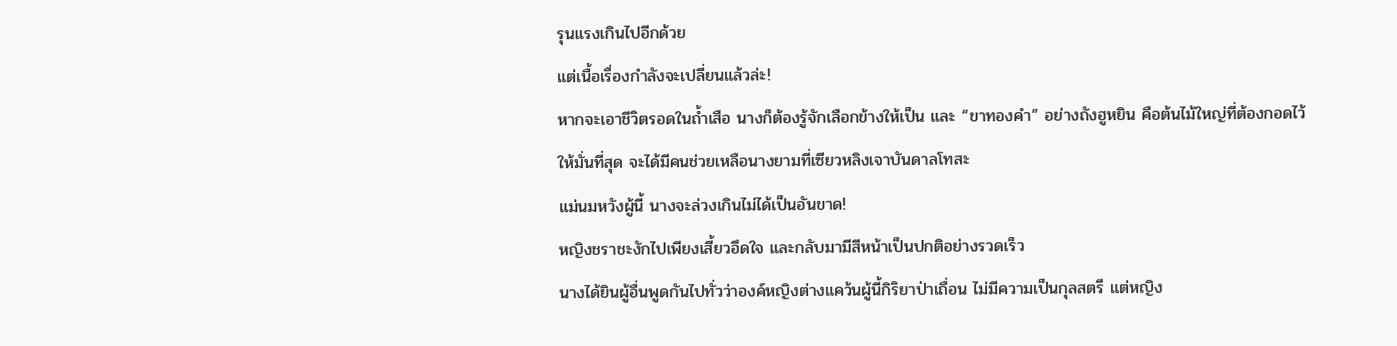รุนแรงเกินไปอีกด้วย
แต่เนื้อเรื่องกำลังจะเปลี่ยนแล้วล่ะ!
หากจะเอาชีวิตรอดในถ้ำเสือ นางก็ต้องรู้จักเลือกข้างให้เป็น และ “ขาทองคำ” อย่างถังฮูหยิน คือต้นไม้ใหญ่ที่ต้องกอดไว้ให้มั่นที่สุด จะได้มีคนช่วยเหลือนางยามที่เซียวหลิงเจาบันดาลโทสะ
แม่นมหวังผู้นี้ นางจะล่วงเกินไม่ได้เป็นอันขาด!
หญิงชราชะงักไปเพียงเสี้ยวอึดใจ และกลับมามีสีหน้าเป็นปกติอย่างรวดเร็ว
นางได้ยินผู้อื่นพูดกันไปทั่วว่าองค์หญิงต่างแคว้นผู้นี้กิริยาป่าเถื่อน ไม่มีความเป็นกุลสตรี แต่หญิง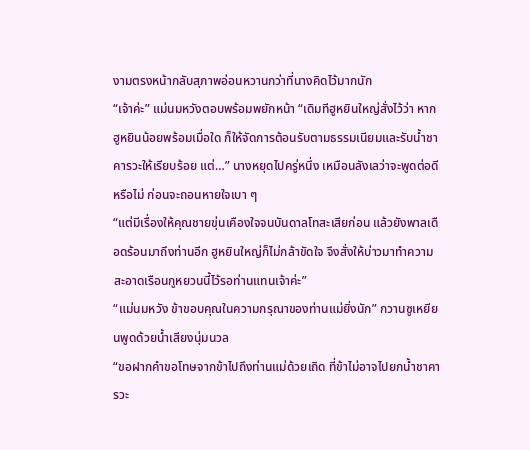งามตรงหน้ากลับสุภาพอ่อนหวานกว่าที่นางคิดไว้มากนัก
“เจ้าค่ะ” แม่นมหวังตอบพร้อมพยักหน้า “เดิมทีฮูหยินใหญ่สั่งไว้ว่า หากฮูหยินน้อยพร้อมเมื่อใด ก็ให้จัดการต้อนรับตามธรรมเนียมและรับน้ำชาคารวะให้เรียบร้อย แต่…” นางหยุดไปครู่หนึ่ง เหมือนลังเลว่าจะพูดต่อดีหรือไม่ ก่อนจะถอนหายใจเบา ๆ
“แต่มีเรื่องให้คุณชายขุ่นเคืองใจจนบันดาลโทสะเสียก่อน แล้วยังพาลเดือดร้อนมาถึงท่านอีก ฮูหยินใหญ่ก็ไม่กล้าขัดใจ จึงสั่งให้บ่าวมาทำความสะอาดเรือนกูหยวนนี้ไว้รอท่านแทนเจ้าค่ะ”
“แม่นมหวัง ข้าขอบคุณในความกรุณาของท่านแม่ยิ่งนัก” กวานซูเหยียนพูดด้วยน้ำเสียงนุ่มนวล
“ขอฝากคำขอโทษจากข้าไปถึงท่านแม่ด้วยเถิด ที่ข้าไม่อาจไปยกน้ำชาคารวะ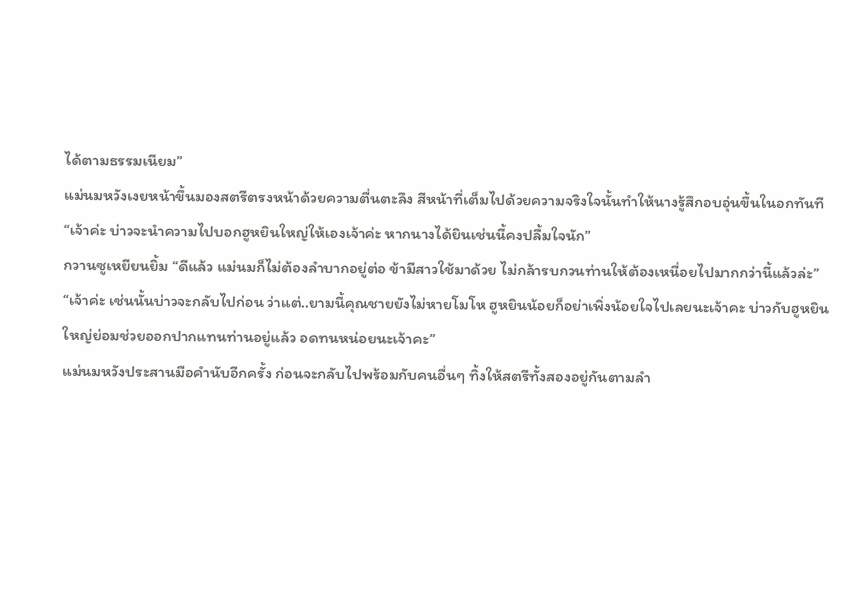ได้ตามธรรมเนียม”
แม่นมหวังเงยหน้าขึ้นมองสตรีตรงหน้าด้วยความตื่นตะลึง สีหน้าที่เต็มไปด้วยความจริงใจนั้นทำให้นางรู้สึกอบอุ่นขึ้นในอกทันที
“เจ้าค่ะ บ่าวจะนำความไปบอกฮูหยินใหญ่ให้เองเจ้าค่ะ หากนางได้ยินเช่นนี้คงปลื้มใจนัก”
กวานซูเหยียนยิ้ม “ดีแล้ว แม่นมก็ไม่ต้องลำบากอยู่ต่อ ข้ามีสาวใช้มาด้วย ไม่กล้ารบกวนท่านให้ต้องเหนื่อยไปมากกว่านี้แล้วล่ะ”
“เจ้าค่ะ เช่นนั้นบ่าวจะกลับไปก่อน ว่าแต่..ยามนี้คุณชายยังไม่หายโมโห ฮูหยินน้อยก็อย่าเพิ่งน้อยใจไปเลยนะเจ้าคะ บ่าวกับฮูหยินใหญ่ย่อมช่วยออกปากแทนท่านอยู่แล้ว อดทนหน่อยนะเจ้าคะ”
แม่นมหวังประสานมือคำนับอีกครั้ง ก่อนจะกลับไปพร้อมกับคนอื่นๆ ทิ้งให้สตรีทั้งสองอยู่กันตามลำ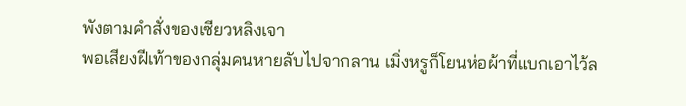พังตามคำสั่งของเซียวหลิงเจา
พอเสียงฝีเท้าของกลุ่มคนหายลับไปจากลาน เมิ่งหรูก็โยนห่อผ้าที่แบกเอาไว้ล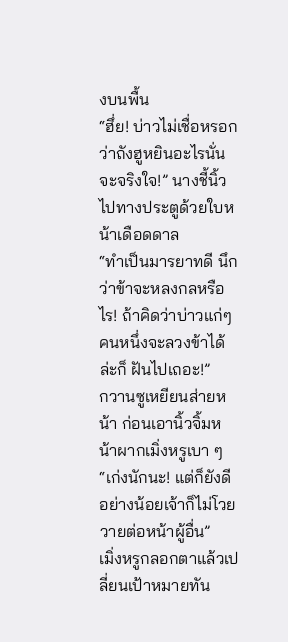งบนพื้น
“ฮึ่ย! บ่าวไม่เชื่อหรอกว่าถังฮูหยินอะไรนั่นจะจริงใจ!” นางชี้นิ้วไปทางประตูด้วยใบหน้าเดือดดาล
“ทำเป็นมารยาทดี นึกว่าข้าจะหลงกลหรือไร! ถ้าคิดว่าบ่าวแก่ๆ คนหนึ่งจะลวงข้าได้ล่ะก็ ฝันไปเถอะ!”
กวานซูเหยียนส่ายหน้า ก่อนเอานิ้วจิ้มหน้าผากเมิ่งหรูเบา ๆ “เก่งนักนะ! แต่ก็ยังดี อย่างน้อยเจ้าก็ไม่โวยวายต่อหน้าผู้อื่น”
เมิ่งหรูกลอกตาแล้วเปลี่ยนเป้าหมายทัน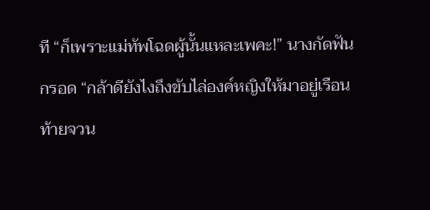ที “ก็เพราะแม่ทัพโฉดผู้นั้นแหละเพคะ!” นางกัดฟันกรอด “กล้าดียังไงถึงขับไล่องค์หญิงให้มาอยู่เรือนท้ายจวน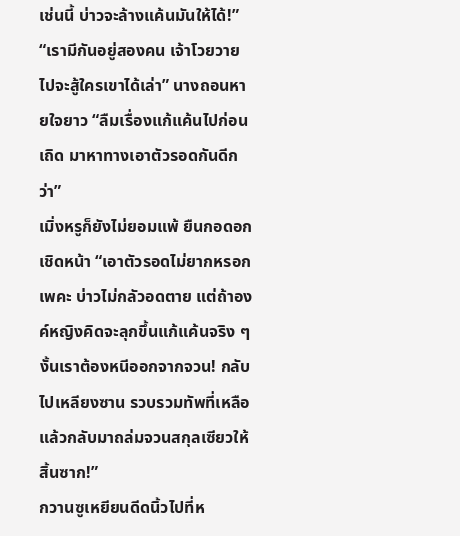เช่นนี้ บ่าวจะล้างแค้นมันให้ได้!”
“เรามีกันอยู่สองคน เจ้าโวยวายไปจะสู้ใครเขาได้เล่า” นางถอนหายใจยาว “ลืมเรื่องแก้แค้นไปก่อนเถิด มาหาทางเอาตัวรอดกันดีกว่า”
เมิ่งหรูก็ยังไม่ยอมแพ้ ยืนกอดอกเชิดหน้า “เอาตัวรอดไม่ยากหรอกเพคะ บ่าวไม่กลัวอดตาย แต่ถ้าองค์หญิงคิดจะลุกขึ้นแก้แค้นจริง ๆ งั้นเราต้องหนีออกจากจวน! กลับไปเหลียงซาน รวบรวมทัพที่เหลือแล้วกลับมาถล่มจวนสกุลเซียวให้สิ้นซาก!”
กวานซูเหยียนดีดนิ้วไปที่ห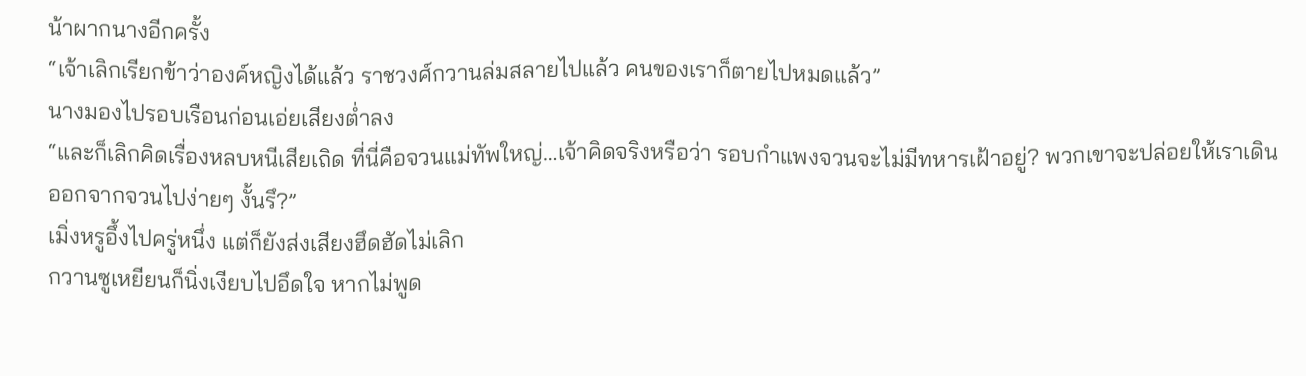น้าผากนางอีกครั้ง
“เจ้าเลิกเรียกข้าว่าองค์หญิงได้แล้ว ราชวงศ์กวานล่มสลายไปแล้ว คนของเราก็ตายไปหมดแล้ว”
นางมองไปรอบเรือนก่อนเอ่ยเสียงต่ำลง
“และก็เลิกคิดเรื่องหลบหนีเสียเถิด ที่นี่คือจวนแม่ทัพใหญ่…เจ้าคิดจริงหรือว่า รอบกำแพงจวนจะไม่มีทหารเฝ้าอยู่? พวกเขาจะปล่อยให้เราเดินออกจากจวนไปง่ายๆ งั้นรึ?”
เมิ่งหรูอึ้งไปครู่หนึ่ง แต่ก็ยังส่งเสียงฮึดฮัดไม่เลิก
กวานซูเหยียนก็นิ่งเงียบไปอึดใจ หากไม่พูด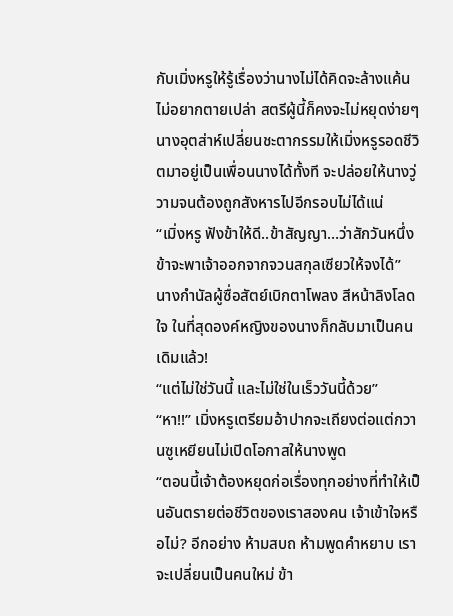กับเมิ่งหรูให้รู้เรื่องว่านางไม่ได้คิดจะล้างแค้น ไม่อยากตายเปล่า สตรีผู้นี้ก็คงจะไม่หยุดง่ายๆ
นางอุตส่าห์เปลี่ยนชะตากรรมให้เมิ่งหรูรอดชีวิตมาอยู่เป็นเพื่อนนางได้ทั้งที จะปล่อยให้นางวู่วามจนต้องถูกสังหารไปอีกรอบไม่ได้แน่
“เมิ่งหรู ฟังข้าให้ดี..ข้าสัญญา…ว่าสักวันหนึ่ง ข้าจะพาเจ้าออกจากจวนสกุลเซียวให้จงได้”
นางกำนัลผู้ซื่อสัตย์เบิกตาโพลง สีหน้าลิงโลดใจ ในที่สุดองค์หญิงของนางก็กลับมาเป็นคนเดิมแล้ว!
“แต่ไม่ใช่วันนี้ และไม่ใช่ในเร็ววันนี้ด้วย”
“หา!!” เมิ่งหรูเตรียมอ้าปากจะเถียงต่อแต่กวานซูเหยียนไม่เปิดโอกาสให้นางพูด
“ตอนนี้เจ้าต้องหยุดก่อเรื่องทุกอย่างที่ทำให้เป็นอันตรายต่อชีวิตของเราสองคน เจ้าเข้าใจหรือไม่? อีกอย่าง ห้ามสบถ ห้ามพูดคำหยาบ เราจะเปลี่ยนเป็นคนใหม่ ข้า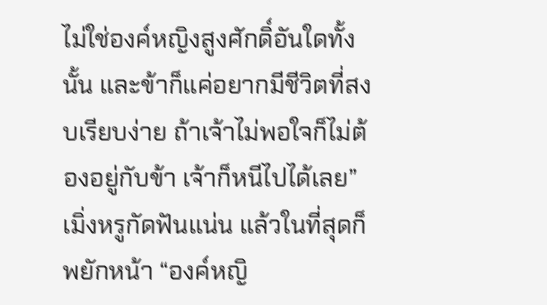ไม่ใช่องค์หญิงสูงศักดิ์อันใดทั้งนั้น และข้าก็แค่อยากมีชีวิตที่สงบเรียบง่าย ถ้าเจ้าไม่พอใจก็ไม่ต้องอยู่กับข้า เจ้าก็หนีไปได้เลย”
เมิ่งหรูกัดฟันแน่น แล้วในที่สุดก็พยักหน้า “องค์หญิ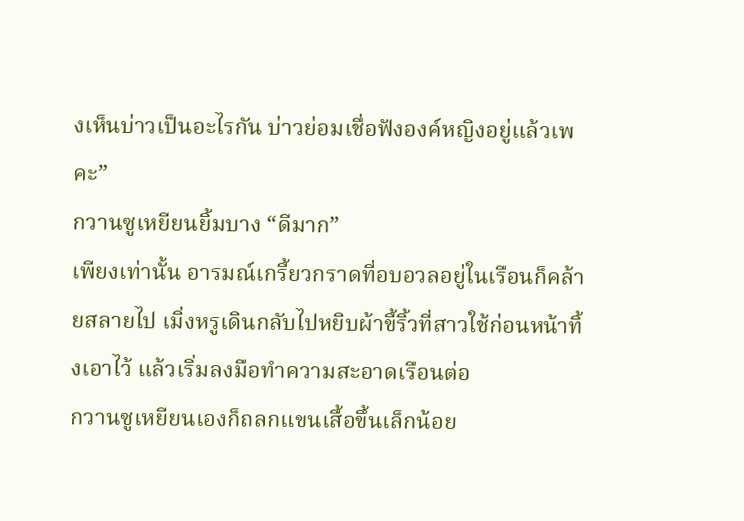งเห็นบ่าวเป็นอะไรกัน บ่าวย่อมเชื่อฟังองค์หญิงอยู่แล้วเพคะ”
กวานซูเหยียนยิ้มบาง “ดีมาก”
เพียงเท่านั้น อารมณ์เกรี้ยวกราดที่อบอวลอยู่ในเรือนก็คล้ายสลายไป เมิ่งหรูเดินกลับไปหยิบผ้าขี้ริ้วที่สาวใช้ก่อนหน้าทิ้งเอาไว้ แล้วเริ่มลงมือทำความสะอาดเรือนต่อ
กวานซูเหยียนเองก็ถลกแขนเสื้อขึ้นเล็กน้อย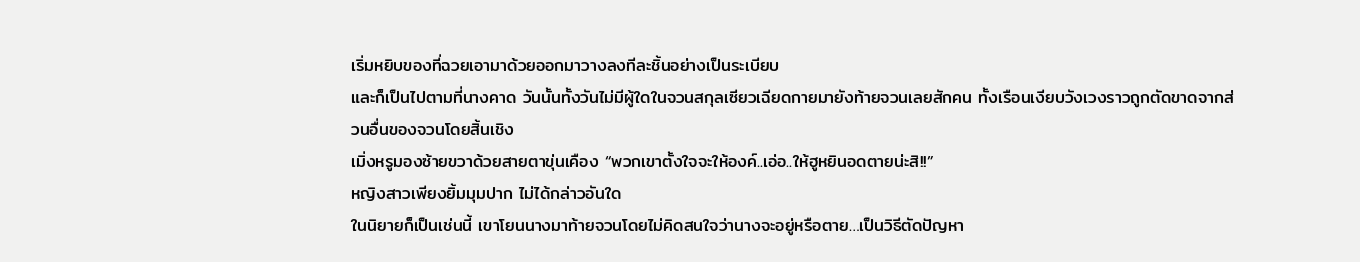เริ่มหยิบของที่ฉวยเอามาด้วยออกมาวางลงทีละชิ้นอย่างเป็นระเบียบ
และก็เป็นไปตามที่นางคาด วันนั้นทั้งวันไม่มีผู้ใดในจวนสกุลเซียวเฉียดกายมายังท้ายจวนเลยสักคน ทั้งเรือนเงียบวังเวงราวถูกตัดขาดจากส่วนอื่นของจวนโดยสิ้นเชิง
เมิ่งหรูมองซ้ายขวาด้วยสายตาขุ่นเคือง “พวกเขาตั้งใจจะให้องค์..เอ่อ..ให้ฮูหยินอดตายน่ะสิ!!”
หญิงสาวเพียงยิ้มมุมปาก ไม่ได้กล่าวอันใด
ในนิยายก็เป็นเช่นนี้ เขาโยนนางมาท้ายจวนโดยไม่คิดสนใจว่านางจะอยู่หรือตาย…เป็นวิธีตัดปัญหา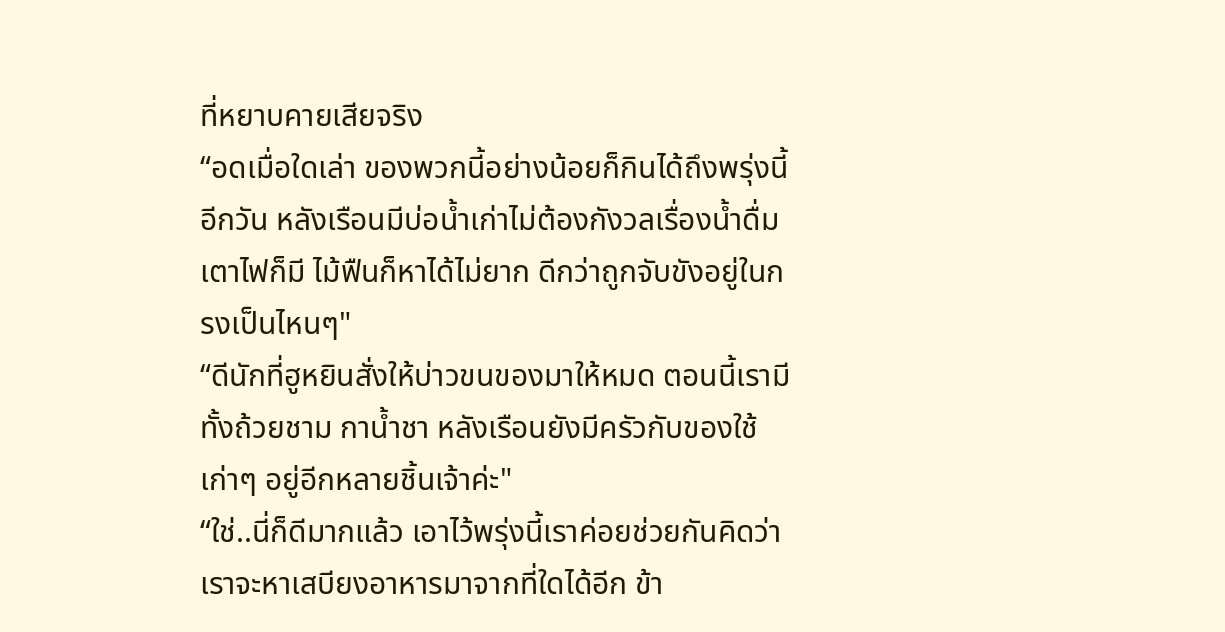ที่หยาบคายเสียจริง
“อดเมื่อใดเล่า ของพวกนี้อย่างน้อยก็กินได้ถึงพรุ่งนี้อีกวัน หลังเรือนมีบ่อน้ำเก่าไม่ต้องกังวลเรื่องน้ำดื่ม เตาไฟก็มี ไม้ฟืนก็หาได้ไม่ยาก ดีกว่าถูกจับขังอยู่ในกรงเป็นไหนๆ"
“ดีนักที่ฮูหยินสั่งให้บ่าวขนของมาให้หมด ตอนนี้เรามีทั้งถ้วยชาม กาน้ำชา หลังเรือนยังมีครัวกับของใช้เก่าๆ อยู่อีกหลายชิ้นเจ้าค่ะ"
“ใช่..นี่ก็ดีมากแล้ว เอาไว้พรุ่งนี้เราค่อยช่วยกันคิดว่าเราจะหาเสบียงอาหารมาจากที่ใดได้อีก ข้า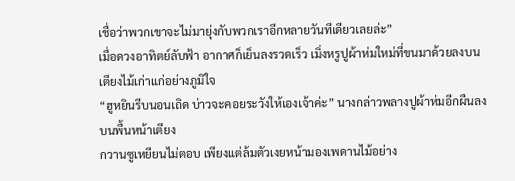เชื่อว่าพวกเขาจะไม่มายุ่งกับพวกเราอีกหลายวันทีเดียวเลยล่ะ”
เมื่อดวงอาทิตย์ลับฟ้า อากาศก็เย็นลงรวดเร็ว เมิ่งหรูปูผ้าห่มใหม่ที่ขนมาด้วยลงบนเตียงไม้เก่าแก่อย่างภูมิใจ
“ฮูหยินรีบนอนเถิด บ่าวจะคอยระวังให้เองเจ้าค่ะ” นางกล่าวพลางปูผ้าห่มอีกผืนลงบนพื้นหน้าเตียง
กวานซูเหยียนไม่ตอบ เพียงแต่ล้มตัวเงยหน้ามองเพดานไม้อย่าง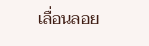เลื่อนลอย